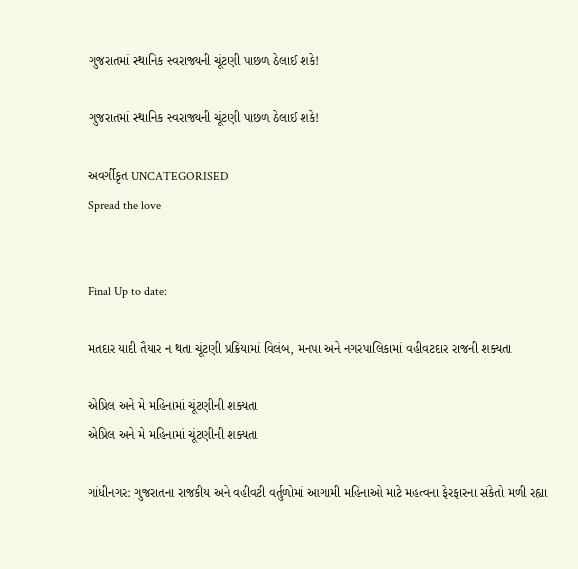ગુજરાતમાં સ્થાનિક સ્વરાજ્યની ચૂંટણી પાછળ ઠેલાઈ શકે!

ગુજરાતમાં સ્થાનિક સ્વરાજ્યની ચૂંટણી પાછળ ઠેલાઈ શકે!

અવર્ગીકૃત UNCATEGORISED
Spread the love


Final Up to date:

મતદાર યાદી તૈયાર ન થતા ચૂંટણી પ્રક્રિયામાં વિલંબ, મનપા અને નગરપાલિકામાં વહીવટદાર રાજની શક્યતા

એપ્રિલ અને મે મહિનામાં ચૂંટણીની શક્યતા
એપ્રિલ અને મે મહિનામાં ચૂંટણીની શક્યતા

ગાંધીનગર: ગુજરાતના રાજકીય અને વહીવટી વર્તુળોમાં આગામી મહિનાઓ માટે મહત્વના ફેરફારના સંકેતો મળી રહ્યા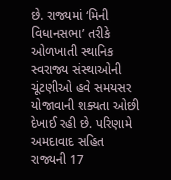છે. રાજ્યમાં ‘મિની વિધાનસભા’ તરીકે ઓળખાતી સ્થાનિક સ્વરાજ્ય સંસ્થાઓની ચૂંટણીઓ હવે સમયસર યોજાવાની શક્યતા ઓછી દેખાઈ રહી છે. પરિણામે અમદાવાદ સહિત રાજ્યની 17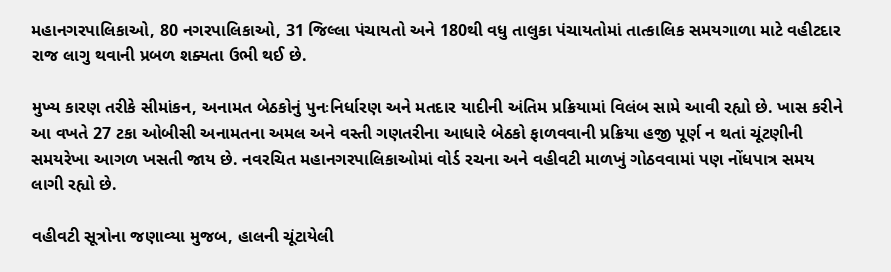મહાનગરપાલિકાઓ, 80 નગરપાલિકાઓ, 31 જિલ્લા પંચાયતો અને 180થી વધુ તાલુકા પંચાયતોમાં તાત્કાલિક સમયગાળા માટે વહીટદાર રાજ લાગુ થવાની પ્રબળ શક્યતા ઉભી થઈ છે.

મુખ્ય કારણ તરીકે સીમાંકન, અનામત બેઠકોનું પુનઃનિર્ધારણ અને મતદાર યાદીની અંતિમ પ્રક્રિયામાં વિલંબ સામે આવી રહ્યો છે. ખાસ કરીને આ વખતે 27 ટકા ઓબીસી અનામતના અમલ અને વસ્તી ગણતરીના આધારે બેઠકો ફાળવવાની પ્રક્રિયા હજી પૂર્ણ ન થતાં ચૂંટણીની સમયરેખા આગળ ખસતી જાય છે. નવરચિત મહાનગરપાલિકાઓમાં વોર્ડ રચના અને વહીવટી માળખું ગોઠવવામાં પણ નોંધપાત્ર સમય લાગી રહ્યો છે.

વહીવટી સૂત્રોના જણાવ્યા મુજબ, હાલની ચૂંટાયેલી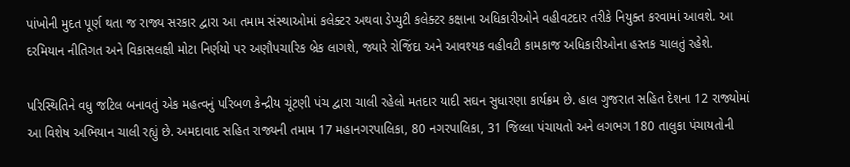પાંખોની મુદત પૂર્ણ થતા જ રાજ્ય સરકાર દ્વારા આ તમામ સંસ્થાઓમાં કલેક્ટર અથવા ડેપ્યુટી કલેક્ટર કક્ષાના અધિકારીઓને વહીવટદાર તરીકે નિયુક્ત કરવામાં આવશે. આ દરમિયાન નીતિગત અને વિકાસલક્ષી મોટા નિર્ણયો પર અણૌપચારિક બ્રેક લાગશે, જ્યારે રોજિંદા અને આવશ્યક વહીવટી કામકાજ અધિકારીઓના હસ્તક ચાલતું રહેશે.

પરિસ્થિતિને વધુ જટિલ બનાવતું એક મહત્વનું પરિબળ કેન્દ્રીય ચૂંટણી પંચ દ્વારા ચાલી રહેલો મતદાર યાદી સઘન સુધારણા કાર્યક્રમ છે. હાલ ગુજરાત સહિત દેશના 12 રાજ્યોમાં આ વિશેષ અભિયાન ચાલી રહ્યું છે. અમદાવાદ સહિત રાજ્યની તમામ 17 મહાનગરપાલિકા, 80 નગરપાલિકા, 31 જિલ્લા પંચાયતો અને લગભગ 180 તાલુકા પંચાયતોની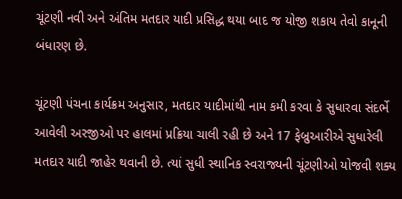ચૂંટણી નવી અને અંતિમ મતદાર યાદી પ્રસિદ્ધ થયા બાદ જ યોજી શકાય તેવો કાનૂની બંધારણ છે.

ચૂંટણી પંચના કાર્યક્રમ અનુસાર, મતદાર યાદીમાંથી નામ કમી કરવા કે સુધારવા સંદર્ભે આવેલી અરજીઓ પર હાલમાં પ્રક્રિયા ચાલી રહી છે અને 17 ફેબ્રુઆરીએ સુધારેલી મતદાર યાદી જાહેર થવાની છે. ત્યાં સુધી સ્થાનિક સ્વરાજ્યની ચૂંટણીઓ યોજવી શક્ય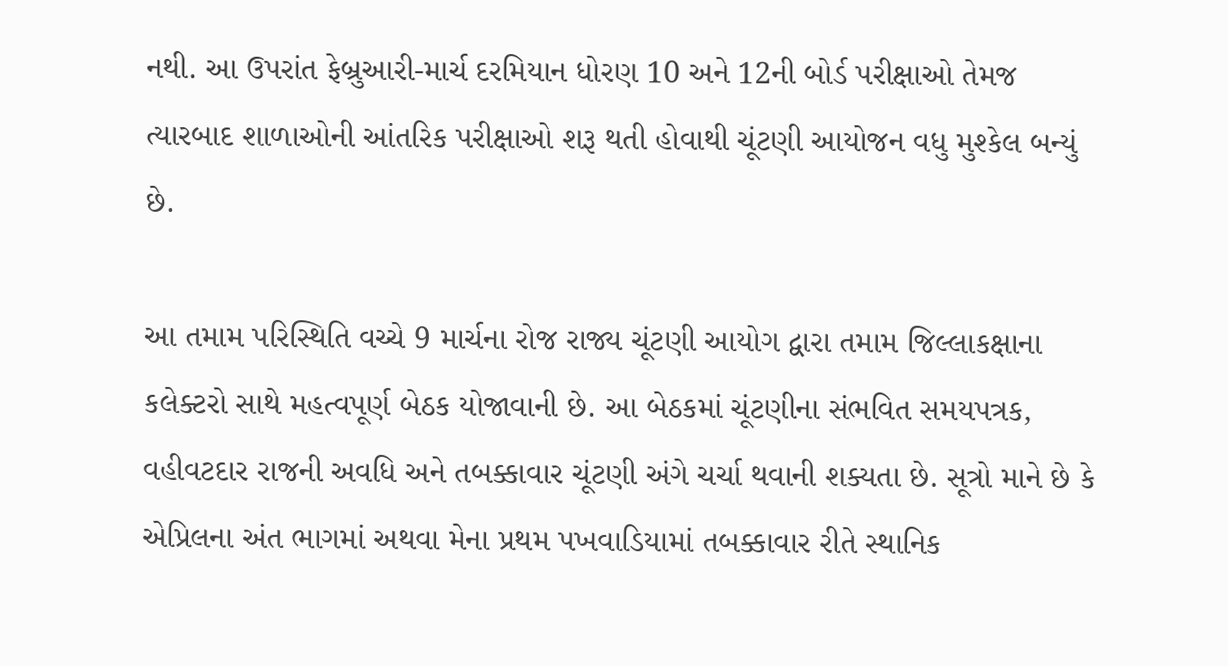નથી. આ ઉપરાંત ફેબ્રુઆરી-માર્ચ દરમિયાન ધોરણ 10 અને 12ની બોર્ડ પરીક્ષાઓ તેમજ ત્યારબાદ શાળાઓની આંતરિક પરીક્ષાઓ શરૂ થતી હોવાથી ચૂંટણી આયોજન વધુ મુશ્કેલ બન્યું છે.

આ તમામ પરિસ્થિતિ વચ્ચે 9 માર્ચના રોજ રાજ્ય ચૂંટણી આયોગ દ્વારા તમામ જિલ્લાકક્ષાના કલેક્ટરો સાથે મહત્વપૂર્ણ બેઠક યોજાવાની છે. આ બેઠકમાં ચૂંટણીના સંભવિત સમયપત્રક, વહીવટદાર રાજની અવધિ અને તબક્કાવાર ચૂંટણી અંગે ચર્ચા થવાની શક્યતા છે. સૂત્રો માને છે કે એપ્રિલના અંત ભાગમાં અથવા મેના પ્રથમ પખવાડિયામાં તબક્કાવાર રીતે સ્થાનિક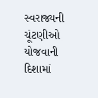સ્વરાજ્યની ચૂંટણીઓ યોજવાની દિશામાં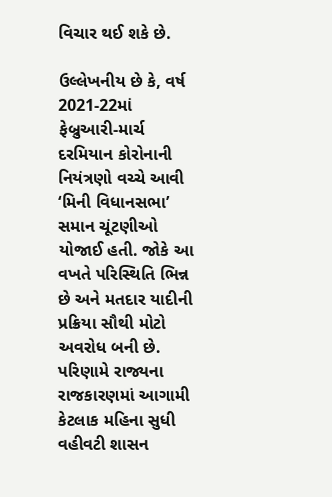વિચાર થઈ શકે છે.

ઉલ્લેખનીય છે કે, વર્ષ 2021-22માં ફેબ્રુઆરી-માર્ચ દરમિયાન કોરોનાની નિયંત્રણો વચ્ચે આવી ‘મિની વિધાનસભા’ સમાન ચૂંટણીઓ યોજાઈ હતી. જોકે આ વખતે પરિસ્થિતિ ભિન્ન છે અને મતદાર યાદીની પ્રક્રિયા સૌથી મોટો અવરોધ બની છે. પરિણામે રાજ્યના રાજકારણમાં આગામી કેટલાક મહિના સુધી વહીવટી શાસન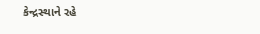કેન્દ્રસ્થાને રહે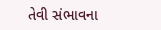તેવી સંભાવના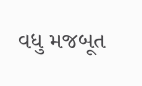વધુ મજબૂત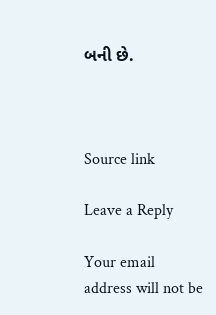બની છે.



Source link

Leave a Reply

Your email address will not be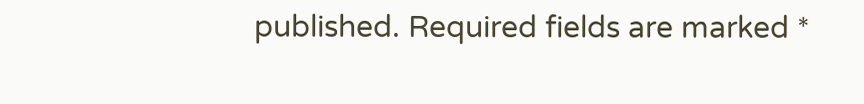published. Required fields are marked *